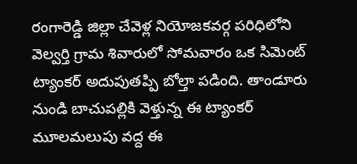రంగారెడ్డి జిల్లా చేవెళ్ల నియోజకవర్గ పరిధిలోని వెల్వర్తి గ్రామ శివారులో సోమవారం ఒక సిమెంట్ ట్యాంకర్ అదుపుతప్పి బోల్తా పడింది. తాండూరు నుండి బాచుపల్లికి వెళ్తున్న ఈ ట్యాంకర్ మూలమలుపు వద్ద ఈ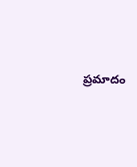ప్రమాదం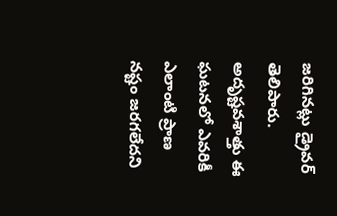జరిగినట్లు డ్రైవర్ తెలిపారు. అదృష్టవశాత్తు ఈ ఘటనలో ఎవరికీ ఎలాంటి ప్రాణ నష్టం జరగలేదని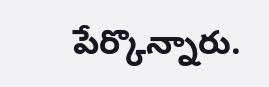పేర్కొన్నారు.